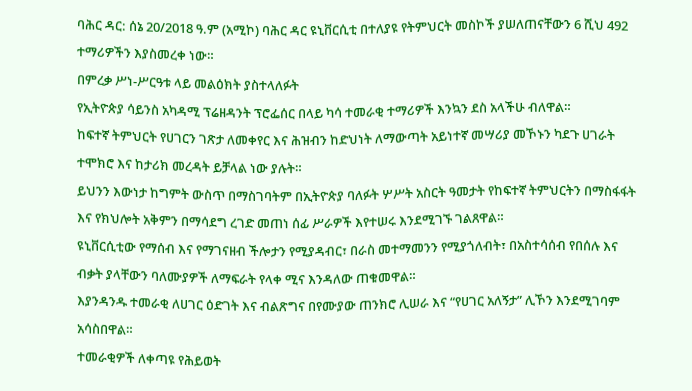ባሕር ዳር: ሰኔ 20/2018 ዓ.ም (አሚኮ) ባሕር ዳር ዩኒቨርሲቲ በተለያዩ የትምህርት መስኮች ያሠለጠናቸውን 6 ሺህ 492 ተማሪዎችን እያስመረቀ ነው።
በምረቃ ሥነ-ሥርዓቱ ላይ መልዕክት ያስተላለፉት
የኢትዮጵያ ሳይንስ አካዳሚ ፕሬዘዳንት ፕሮፌሰር በላይ ካሳ ተመራቂ ተማሪዎች እንኳን ደስ አላችሁ ብለዋል።
ከፍተኛ ትምህርት የሀገርን ገጽታ ለመቀየር እና ሕዝብን ከድህነት ለማውጣት አይነተኛ መሣሪያ መኾኑን ካደጉ ሀገራት ተሞክሮ እና ከታሪክ መረዳት ይቻላል ነው ያሉት።
ይህንን እውነታ ከግምት ውስጥ በማስገባትም በኢትዮጵያ ባለፉት ሦሥት አስርት ዓመታት የከፍተኛ ትምህርትን በማስፋፋት እና የክህሎት አቅምን በማሳደግ ረገድ መጠነ ሰፊ ሥራዎች እየተሠሩ እንደሚገኙ ገልጸዋል።
ዩኒቨርሲቲው የማሰብ እና የማገናዘብ ችሎታን የሚያዳብር፣ በራስ መተማመንን የሚያጎለብት፣ በአስተሳሰብ የበሰሉ እና ብቃት ያላቸውን ባለሙያዎች ለማፍራት የላቀ ሚና እንዳለው ጠቁመዋል።
እያንዳንዱ ተመራቂ ለሀገር ዕድገት እና ብልጽግና በየሙያው ጠንክሮ ሊሠራ እና “የሀገር አለኝታ” ሊኾን እንደሚገባም አሳስበዋል።
ተመራቂዎች ለቀጣዩ የሕይወት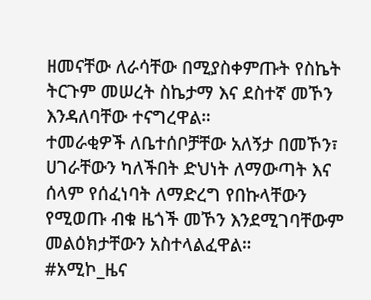ዘመናቸው ለራሳቸው በሚያስቀምጡት የስኬት ትርጉም መሠረት ስኬታማ እና ደስተኛ መኾን እንዳለባቸው ተናግረዋል።
ተመራቂዎች ለቤተሰቦቻቸው አለኝታ በመኾን፣ ሀገራቸውን ካለችበት ድህነት ለማውጣት እና ሰላም የሰፈነባት ለማድረግ የበኩላቸውን የሚወጡ ብቁ ዜጎች መኾን እንደሚገባቸውም መልዕክታቸውን አስተላልፈዋል።
#አሚኮ_ዜና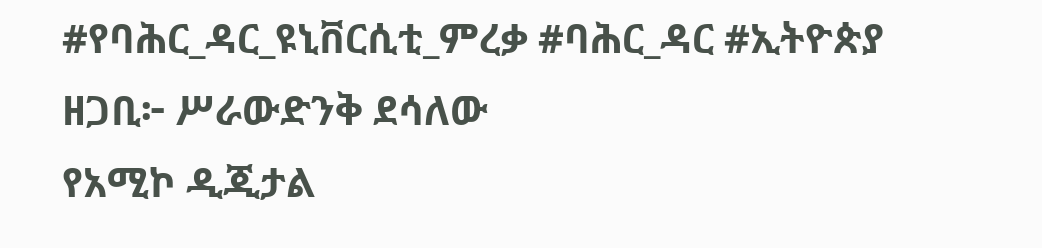#የባሕር_ዳር_ዩኒቨርሲቲ_ምረቃ #ባሕር_ዳር #ኢትዮጵያ
ዘጋቢ፦ ሥራውድንቅ ደሳለው
የአሚኮ ዲጂታል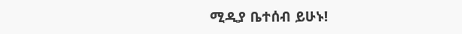ሚዲያ ቤተሰብ ይሁኑ!